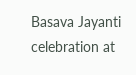Basava Jayanti celebration at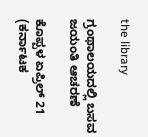the library

ಗ್ರಂಥಾಲಯದಲ್ಲಿ ಬಸವ ಜಯಂತಿ ಆಚರಣೆ

ಕೊಪ್ಪಳ ಏಪ್ರಿಲ್ 21 (ಕರ್ನಾಟಕ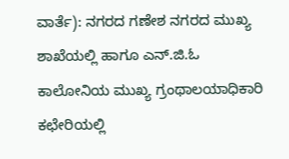ವಾರ್ತೆ): ನಗರದ ಗಣೇಶ ನಗರದ ಮುಖ್ಯ ಶಾಖೆಯಲ್ಲಿ ಹಾಗೂ ಎನ್.ಜಿ.ಓ ಕಾಲೋನಿಯ ಮುಖ್ಯ ಗ್ರಂಥಾಲಯಾಧಿಕಾರಿ ಕಛೇರಿಯಲ್ಲಿ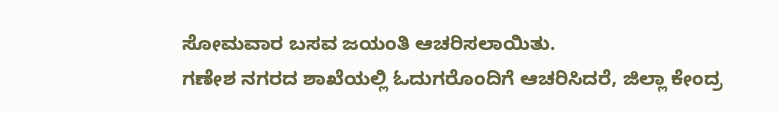ಸೋಮವಾರ ಬಸವ ಜಯಂತಿ ಆಚರಿಸಲಾಯಿತು.
ಗಣೇಶ ನಗರದ ಶಾಖೆಯಲ್ಲಿ ಓದುಗರೊಂದಿಗೆ ಆಚರಿಸಿದರೆ, ಜಿಲ್ಲಾ ಕೇಂದ್ರ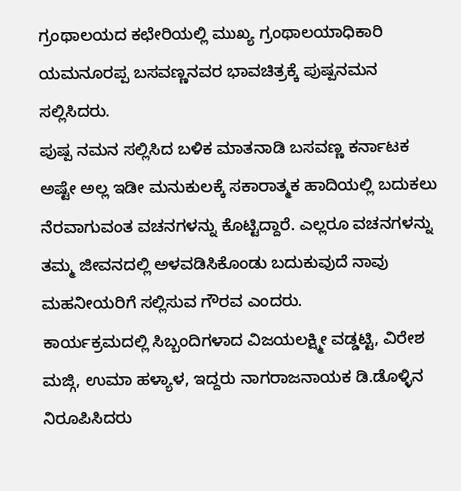ಗ್ರಂಥಾಲಯದ ಕಛೇರಿಯಲ್ಲಿ ಮುಖ್ಯ ಗ್ರಂಥಾಲಯಾಧಿಕಾರಿ ಯಮನೂರಪ್ಪ ಬಸವಣ್ಣನವರ ಭಾವಚಿತ್ರಕ್ಕೆ ಪುಷ್ಪನಮನ ಸಲ್ಲಿಸಿದರು.
ಪುಷ್ಪ ನಮನ ಸಲ್ಲಿಸಿದ ಬಳಿಕ ಮಾತನಾಡಿ ಬಸವಣ್ಣ ಕರ್ನಾಟಕ ಅಷ್ಟೇ ಅಲ್ಲ ಇಡೀ ಮನುಕುಲಕ್ಕೆ ಸಕಾರಾತ್ಮಕ ಹಾದಿಯಲ್ಲಿ ಬದುಕಲು ನೆರವಾಗುವಂತ ವಚನಗಳನ್ನು ಕೊಟ್ಟಿದ್ದಾರೆ. ಎಲ್ಲರೂ ವಚನಗಳನ್ನು ತಮ್ಮ ಜೀವನದಲ್ಲಿ ಅಳವಡಿಸಿಕೊಂಡು ಬದುಕುವುದೆ ನಾವು ಮಹನೀಯರಿಗೆ ಸಲ್ಲಿಸುವ ಗೌರವ ಎಂದರು.
ಕಾರ್ಯಕ್ರಮದಲ್ಲಿ ಸಿಬ್ಬಂದಿಗಳಾದ ವಿಜಯಲಕ್ಷ್ಮೀ ವಡ್ಡಟ್ಟಿ, ವಿರೇಶ ಮಜ್ಗಿ, ಉಮಾ ಹಳ್ಯಾಳ, ಇದ್ದರು ನಾಗರಾಜನಾಯಕ ಡಿ.ಡೊಳ್ಳಿನ ನಿರೂಪಿಸಿದರು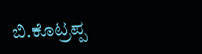ಬಿ.ಕೊಟ್ರಪ್ಪ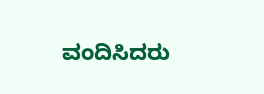ವಂದಿಸಿದರು